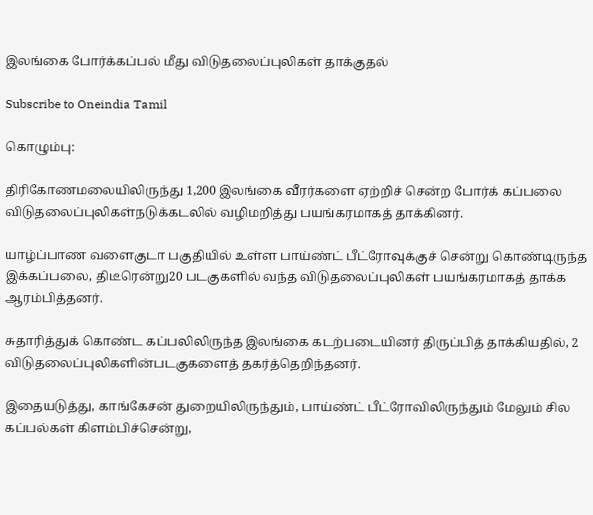இலங்கை போர்க்கப்பல் மீது விடுதலைப்புலிகள் தாக்குதல்

Subscribe to Oneindia Tamil

கொழும்பு:

திரிகோணமலையிலிருந்து 1,200 இலங்கை வீரர்களை ஏற்றிச் சென்ற போர்க் கப்பலை விடுதலைப்புலிகள்நடுக்கடலில் வழிமறித்து பயங்கரமாகத் தாக்கினர்.

யாழ்ப்பாண வளைகுடா பகுதியில் உள்ள பாய்ண்ட் பீட்ரோவுக்குச் சென்று கொண்டிருந்த இக்கப்பலை, திடீரென்று20 படகுகளில் வந்த விடுதலைப்புலிகள் பயங்கரமாகத் தாக்க ஆரம்பித்தனர்.

சுதாரித்துக் கொண்ட கப்பலிலிருந்த இலங்கை கடற்படையினர் திருப்பித் தாக்கியதில், 2 விடுதலைப்புலிகளின்படகுகளைத் தகர்த்தெறிந்தனர்.

இதையடுத்து, காங்கேசன் துறையிலிருந்தும், பாய்ண்ட் பீட்ரோவிலிருந்தும் மேலும் சில கப்பல்கள் கிளம்பிச்சென்று,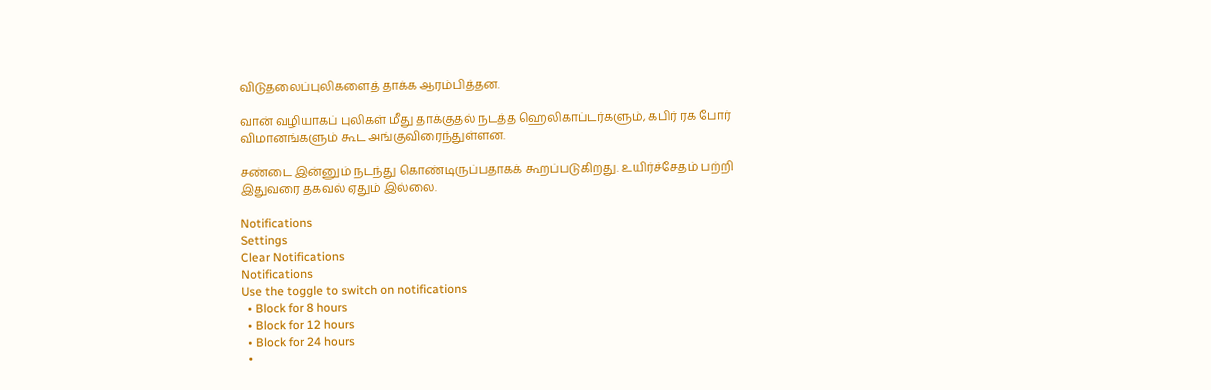விடுதலைப்புலிகளைத் தாக்க ஆரம்பித்தன.

வான் வழியாகப் புலிகள் மீது தாக்குதல் நடத்த ஹெலிகாப்டர்களும், கபிர் ரக போர் விமானங்களும் கூட அங்குவிரைந்துள்ளன.

சண்டை இன்னும் நடந்து கொண்டிருப்பதாகக் கூறப்படுகிறது. உயிர்ச்சேதம் பற்றி இதுவரை தகவல் ஏதும் இல்லை.

Notifications
Settings
Clear Notifications
Notifications
Use the toggle to switch on notifications
  • Block for 8 hours
  • Block for 12 hours
  • Block for 24 hours
  •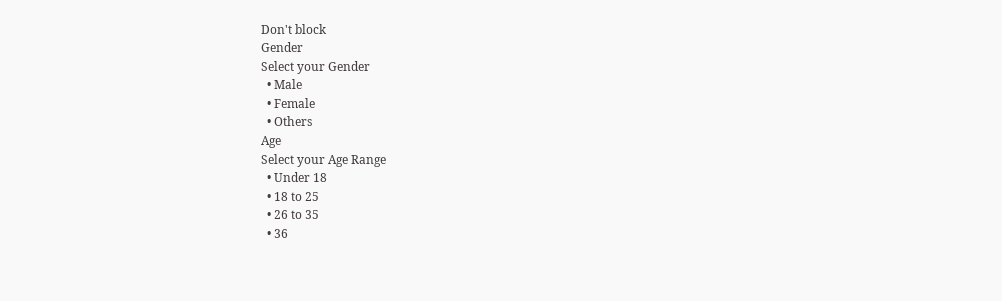Don't block
Gender
Select your Gender
  • Male
  • Female
  • Others
Age
Select your Age Range
  • Under 18
  • 18 to 25
  • 26 to 35
  • 36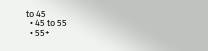to 45
  • 45 to 55
  • 55+